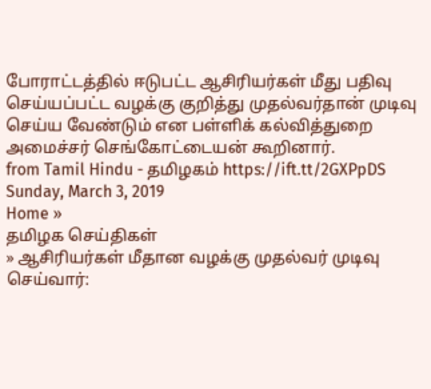போராட்டத்தில் ஈடுபட்ட ஆசிரியர்கள் மீது பதிவு செய்யப்பட்ட வழக்கு குறித்து முதல்வர்தான் முடிவு செய்ய வேண்டும் என பள்ளிக் கல்வித்துறை அமைச்சர் செங்கோட்டையன் கூறினார்.
from Tamil Hindu - தமிழகம் https://ift.tt/2GXPpDS
Sunday, March 3, 2019
Home »
தமிழக செய்திகள்
» ஆசிரியர்கள் மீதான வழக்கு முதல்வர் முடிவு செய்வார்: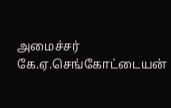அமைச்சர் கே.ஏ.செங்கோட்டையன்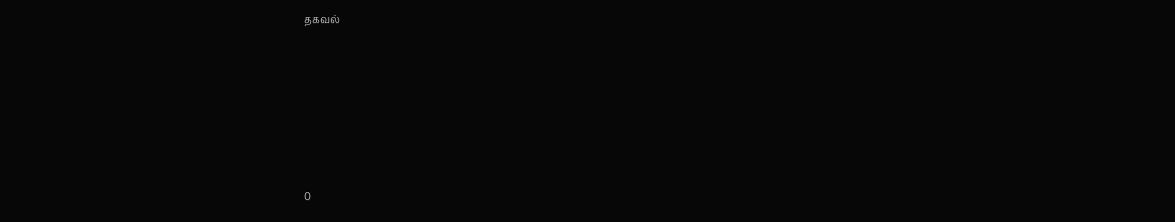தகவல்







0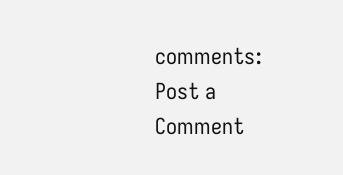comments:
Post a Comment